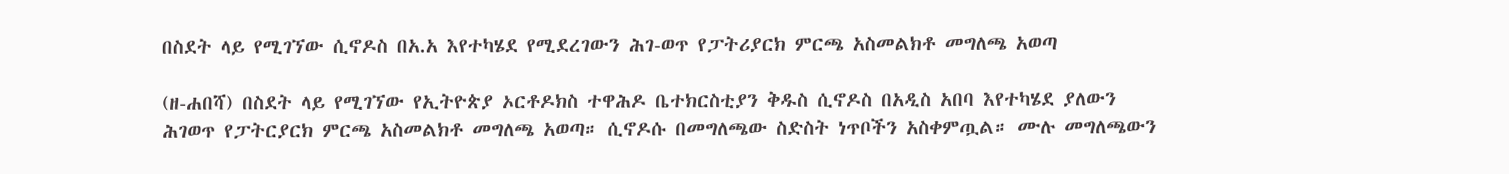በስደት ላይ የሚገኘው ሲኖዶስ በአ.አ እየተካሄደ የሚደረገውን ሕገ-ወጥ የፓትሪያርክ ምርጫ አስመልክቶ መግለጫ አወጣ

(ዘ-ሐበሻ) በስደት ላይ የሚገኘው የኢትዮጵያ ኦርቶዶክስ ተዋሕዶ ቤተክርስቲያን ቅዱስ ሲኖዶስ በአዲስ አበባ እየተካሄደ ያለውን ሕገወጥ የፓትርያርክ ምርጫ አስመልክቶ መግለጫ አወጣ። ሲኖዶሱ በመግለጫው ስድስት ነጥቦችን አስቀምጧል። ሙሉ መግለጫውን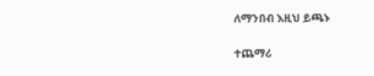ለማንበብ እዚህ ይጫኑ

ተጨማሪ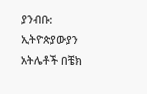ያንብቡ:  ኢትዮጵያውያን አትሌቶች በቼክ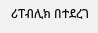ሪፐብሊክ በተደረገ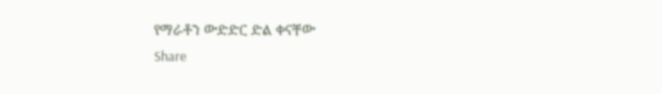የማራቶን ውድድር ድል ቀናቸው
Share